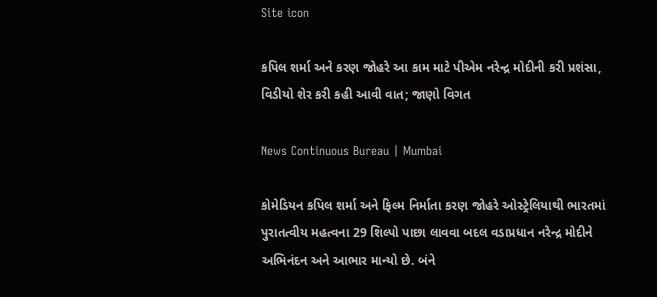Site icon

કપિલ શર્મા અને કરણ જોહરે આ કામ માટે પીએમ નરેન્દ્ર મોદીની કરી પ્રશંસા, વિડીયો શેર કરી કહી આવી વાત; જાણો વિગત

News Continuous Bureau | Mumbai

કોમેડિયન કપિલ શર્મા અને ફિલ્મ નિર્માતા કરણ જોહરે ઓસ્ટ્રેલિયાથી ભારતમાં પુરાતત્વીય મહત્વના 29 શિલ્પો પાછા લાવવા બદલ વડાપ્રધાન નરેન્દ્ર મોદીને અભિનંદન અને આભાર માન્યો છે. બંને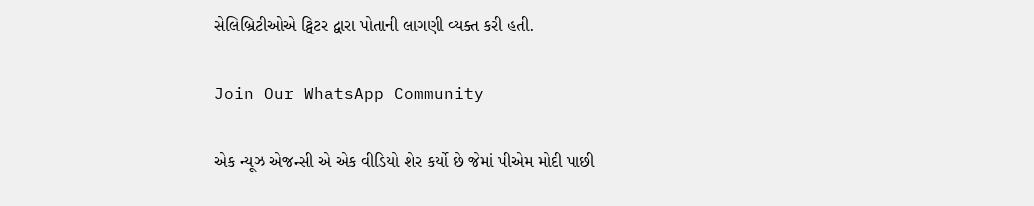સેલિબ્રિટીઓએ ટ્વિટર દ્વારા પોતાની લાગણી વ્યક્ત કરી હતી.

Join Our WhatsApp Community

એક ન્યૂઝ એજન્સી એ એક વીડિયો શેર કર્યો છે જેમાં પીએમ મોદી પાછી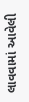લાવવામાં આવેલી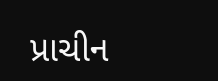પ્રાચીન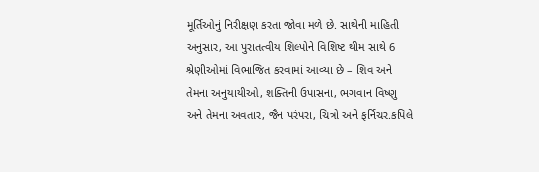મૂર્તિઓનું નિરીક્ષણ કરતા જોવા મળે છે. સાથેની માહિતી અનુસાર, આ પુરાતત્વીય શિલ્પોને વિશિષ્ટ થીમ સાથે 6 શ્રેણીઓમાં વિભાજિત કરવામાં આવ્યા છે – શિવ અને તેમના અનુયાયીઓ, શક્તિની ઉપાસના, ભગવાન વિષ્ણુ અને તેમના અવતાર, જૈન પરંપરા, ચિત્રો અને ફર્નિચર.કપિલે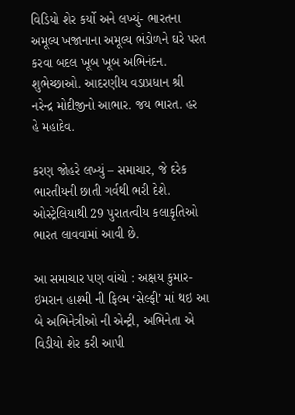વિડિયો શેર કર્યો અને લખ્યું- ભારતના અમૂલ્ય ખજાનાના અમૂલ્ય ભંડોળને ઘરે પરત કરવા બદલ ખૂબ ખૂબ અભિનંદન. શુભેચ્છાઓ. આદરણીય વડાપ્રધાન શ્રી નરેન્દ્ર મોદીજીનો આભાર. જય ભારત. હર હે મહાદેવ.

કરણ જોહરે લખ્યું – સમાચાર, જે દરેક ભારતીયની છાતી ગર્વથી ભરી દેશે. ઓસ્ટ્રેલિયાથી 29 પુરાતત્વીય કલાકૃતિઓ ભારત લાવવામાં આવી છે.

આ સમાચાર પણ વાંચો : અક્ષય કુમાર-ઇમરાન હાશ્મી ની ફિલ્મ ‘સેલ્ફી’ માં થઇ આ બે અભિનેત્રીઓ ની એન્ટ્રી, અભિનેતા એ વિડીયો શેર કરી આપી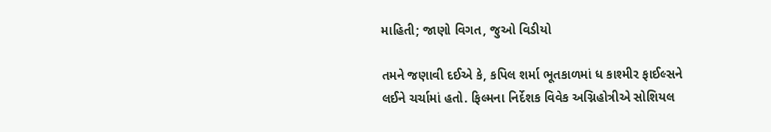માહિતી; જાણો વિગત, જુઓ વિડીયો

તમને જણાવી દઈએ કે, કપિલ શર્મા ભૂતકાળમાં ધ કાશ્મીર ફાઈલ્સને લઈને ચર્ચામાં હતો. ફિલ્મના નિર્દેશક વિવેક અગ્નિહોત્રીએ સોશિયલ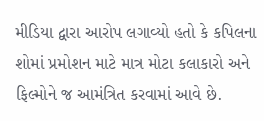મીડિયા દ્વારા આરોપ લગાવ્યો હતો કે કપિલના શોમાં પ્રમોશન માટે માત્ર મોટા કલાકારો અને ફિલ્મોને જ આમંત્રિત કરવામાં આવે છે.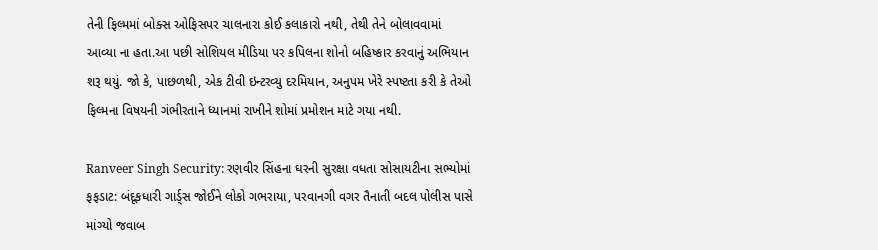તેની ફિલ્મમાં બોક્સ ઓફિસપર ચાલનારા કોઈ કલાકારો નથી, તેથી તેને બોલાવવામાં આવ્યા ના હતા.આ પછી સોશિયલ મીડિયા પર કપિલના શોનો બહિષ્કાર કરવાનું અભિયાન શરૂ થયું. જો કે, પાછળથી, એક ટીવી ઇન્ટરવ્યુ દરમિયાન, અનુપમ ખેરે સ્પષ્ટતા કરી કે તેઓ ફિલ્મના વિષયની ગંભીરતાને ધ્યાનમાં રાખીને શોમાં પ્રમોશન માટે ગયા નથી.

Ranveer Singh Security: રણવીર સિંહના ઘરની સુરક્ષા વધતા સોસાયટીના સભ્યોમાં ફફડાટ: બંદૂકધારી ગાર્ડ્સ જોઈને લોકો ગભરાયા, પરવાનગી વગર તૈનાતી બદલ પોલીસ પાસે માંગ્યો જવાબ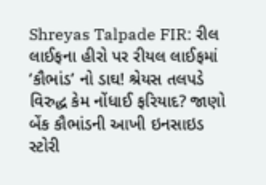Shreyas Talpade FIR: રીલ લાઈફના હીરો પર રીયલ લાઈફમાં ‘કૌભાંડ’ નો ડાઘ! શ્રેયસ તલપડે વિરુદ્ધ કેમ નોંધાઈ ફરિયાદ? જાણો બેંક કૌભાંડની આખી ઇનસાઇડ સ્ટોરી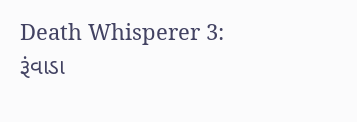Death Whisperer 3: રૂંવાડા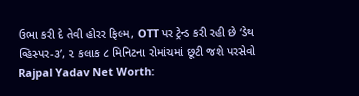ઉભા કરી દે તેવી હોરર ફિલ્મ, OTT પર ટ્રેન્ડ કરી રહી છે ‘ડેથ વ્હિસ્પર-૩’, ૨ કલાક ૮ મિનિટના રોમાંચમાં છૂટી જશે પરસેવો
Rajpal Yadav Net Worth: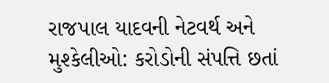રાજપાલ યાદવની નેટવર્થ અને મુશ્કેલીઓ: કરોડોની સંપત્તિ છતાં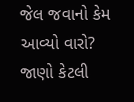જેલ જવાનો કેમ આવ્યો વારો? જાણો કેટલી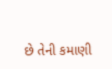છે તેની કમાણી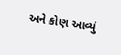અને કોણ આવ્યું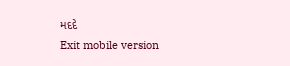મદદે
Exit mobile version